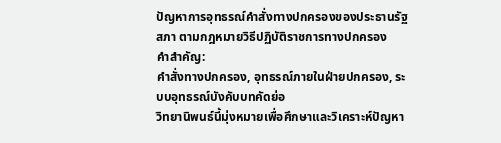ปัญหาการอุทธรณ์คำสั่งทางปกครองของประธานรัฐสภา ตามกฎหมายวิธีปฏิบัติราชการทางปกครอง
คำสำคัญ:
คำสั่งทางปกครอง, อุทธรณ์ภายในฝ่ายปกครอง, ระบบอุทธรณ์บังคับบทคัดย่อ
วิทยานิพนธ์นี้มุ่งหมายเพื่อศึกษาและวิเคราะห์ปัญหา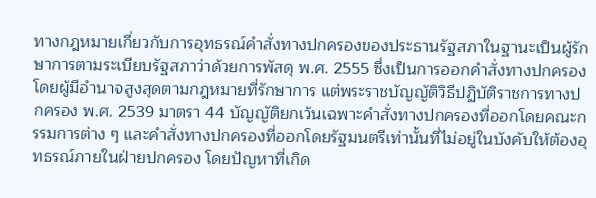ทางกฎหมายเกี่ยวกับการอุทธรณ์คำสั่งทางปกครองของประธานรัฐสภาในฐานะเป็นผู้รักษาการตามระเบียบรัฐสภาว่าด้วยการพัสดุ พ.ศ. 2555 ซึ่งเป็นการออกคำสั่งทางปกครองโดยผู้มีอำนาจสูงสุดตามกฎหมายที่รักษาการ แต่พระราชบัญญัติวิธีปฏิบัติราชการทางปกครอง พ.ศ. 2539 มาตรา 44 บัญญัติยกเว้นเฉพาะคำสั่งทางปกครองที่ออกโดยคณะกรรมการต่าง ๆ และคำสั่งทางปกครองที่ออกโดยรัฐมนตรีเท่านั้นที่ไม่อยู่ในบังคับให้ต้องอุทธรณ์ภายในฝ่ายปกครอง โดยปัญหาที่เกิด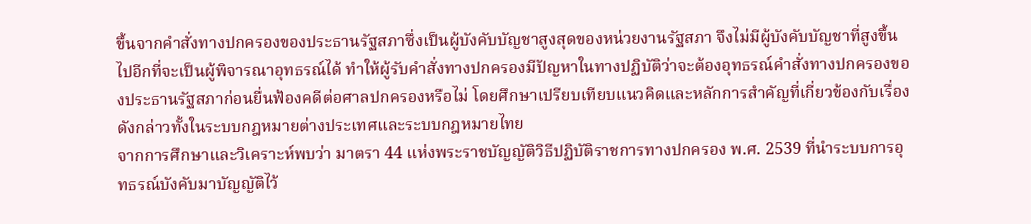ขึ้นจากคำสั่งทางปกครองของประธานรัฐสภาซึ่งเป็นผู้บังคับบัญชาสูงสุดของหน่วยงานรัฐสภา จึงไม่มีผู้บังคับบัญชาที่สูงขึ้นไปอีกที่จะเป็นผู้พิจารณาอุทธรณ์ได้ ทำให้ผู้รับคำสั่งทางปกครองมีปัญหาในทางปฏิบัติว่าจะต้องอุทธรณ์คำสั่งทางปกครองของประธานรัฐสภาก่อนยื่นฟ้องคดีต่อศาลปกครองหรือไม่ โดยศึกษาเปรียบเทียบแนวคิดและหลักการสำคัญที่เกี่ยวข้องกับเรื่องดังกล่าวทั้งในระบบกฎหมายต่างประเทศและระบบกฎหมายไทย
จากการศึกษาและวิเคราะห์พบว่า มาตรา 44 แห่งพระราชบัญญัติวิธีปฏิบัติราชการทางปกครอง พ.ศ. 2539 ที่นำระบบการอุทธรณ์บังคับมาบัญญัติไว้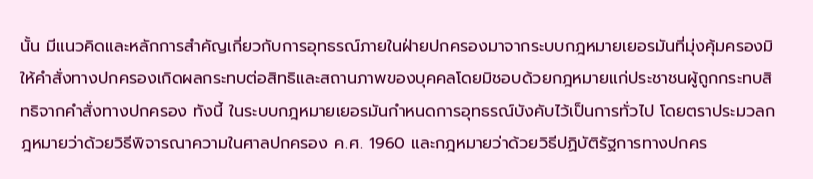นั้น มีแนวคิดและหลักการสำคัญเกี่ยวกับการอุทธรณ์ภายในฝ่ายปกครองมาจากระบบกฎหมายเยอรมันที่มุ่งคุ้มครองมิให้คำสั่งทางปกครองเกิดผลกระทบต่อสิทธิและสถานภาพของบุคคลโดยมิชอบด้วยกฎหมายแก่ประชาชนผู้ถูกกระทบสิทธิจากคำสั่งทางปกครอง ทังนี้ ในระบบกฎหมายเยอรมันกำหนดการอุทธรณ์บังคับไว้เป็นการทั่วไป โดยตราประมวลกฎหมายว่าด้วยวิธีพิจารณาความในศาลปกครอง ค.ศ. 1960 และกฎหมายว่าด้วยวิธีปฏิบัติรัฐการทางปกคร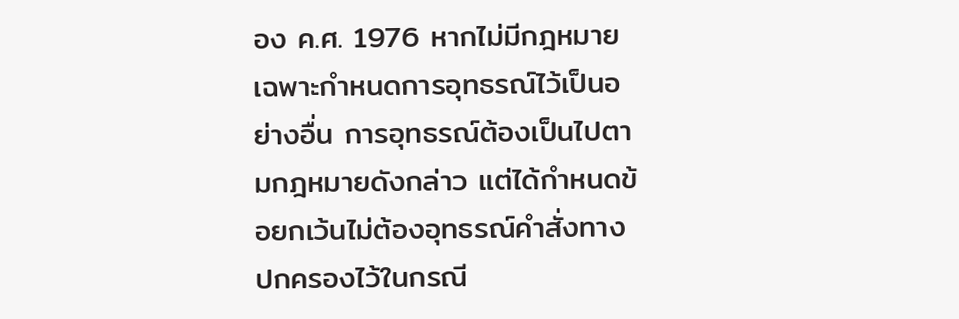อง ค.ศ. 1976 หากไม่มีกฎหมายเฉพาะกำหนดการอุทธรณ์ไว้เป็นอย่างอื่น การอุทธรณ์ต้องเป็นไปตามกฎหมายดังกล่าว แต่ได้กำหนดข้อยกเว้นไม่ต้องอุทธรณ์คำสั่งทางปกครองไว้ในกรณี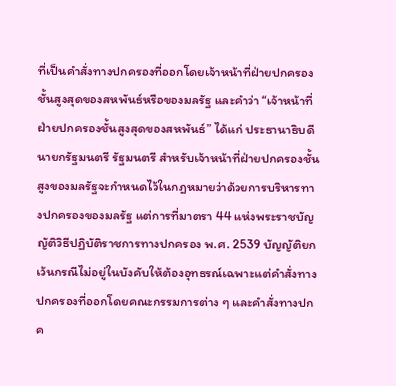ที่เป็นคำสั่งทางปกครองที่ออกโดยเจ้าหน้าที่ฝ่ายปกครองชั้นสูงสุดของสหพันธ์หรือของมลรัฐ และคำว่า “เจ้าหน้าที่ฝ่ายปกครองชั้นสูงสุดของสหพันธ์” ได้แก่ ประธานาธิบดี นายกรัฐมนตรี รัฐมนตรี สำหรับเจ้าหน้าที่ฝ่ายปกครองชั้นสูงของมลรัฐจะกำหนดไว้ในกฎหมายว่าด้วยการบริหารทางปกครองของมลรัฐ แต่การที่มาตรา 44 แห่งพระราชบัญญัติวิธีปฏิบัติราชการทางปกครอง พ.ศ. 2539 บัญญัติยกเว้นกรณีไม่อยู่ในบังคับให้ต้องอุทธรณ์เฉพาะแต่คำสั่งทางปกครองที่ออกโดยคณะกรรมการต่าง ๆ และคำสั่งทางปกค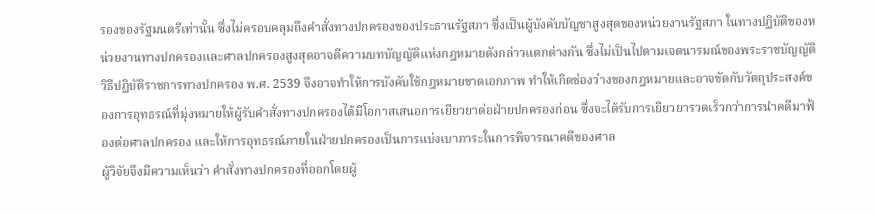รองของรัฐมนตรีเท่านั้น ซึ่งไม่ครอบคลุมถึงคำสั่งทางปกครองของประธานรัฐสภา ซึ่งเป็นผู้บังคับบัญชาสูงสุดของหน่วยงานรัฐสภา ในทางปฏิบัติของหน่วยงานทางปกครองและศาลปกครองสูงสุดอาจตีความบทบัญญัติแห่งกฎหมายดังกล่าวแตกต่างกัน ซึ่งไม่เป็นไปตามเจตนารมณ์ของพระราชบัญญัติวิธีปฏิบัติราชการทางปกครอง พ.ศ. 2539 จึงอาจทำให้การบังคับใช้กฎหมายขาดเอกภาพ ทำให้เกิดช่องว่างของกฎหมายและอาจขัดกับวัตถุประสงค์ของการอุทธรณ์ที่มุ่งหมายให้ผู้รับคำสั่งทางปกครองได้มีโอกาสเสนอการเยียวยาต่อฝ่ายปกครองก่อน ซึ่งจะได้รับการเยียวยารวดเร็วกว่าการนำคดีมาฟ้องต่อศาลปกครอง และให้การอุทธรณ์ภายในฝ่ายปกครองเป็นการแบ่งเบาภาระในการพิจารณาคดีของศาล
ผู้วิจัยจึงมีความเห็นว่า คำสั่งทางปกครองที่ออกโดยผู้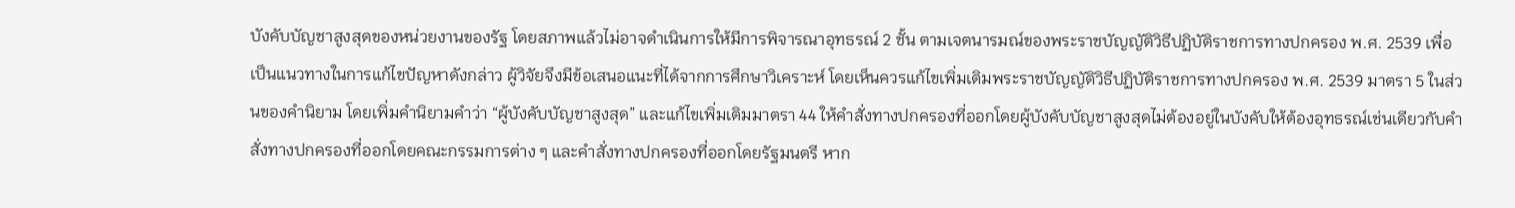บังคับบัญชาสูงสุดของหน่วยงานของรัฐ โดยสภาพแล้วไม่อาจดำเนินการให้มีการพิจารณาอุทธรณ์ 2 ชั้น ตามเจตนารมณ์ของพระราชบัญญัติวิธีปฏิบัติราชการทางปกครอง พ.ศ. 2539 เพื่อเป็นแนวทางในการแก้ไขปัญหาดังกล่าว ผู้วิจัยจึงมีข้อเสนอแนะที่ได้จากการศึกษาวิเคราะห์ โดยเห็นควรแก้ไขเพิ่มเติมพระราชบัญญัติวิธีปฏิบัติราชการทางปกครอง พ.ศ. 2539 มาตรา 5 ในส่วนของคำนิยาม โดยเพิ่มคำนิยามคำว่า “ผู้บังคับบัญชาสูงสุด” และแก้ไขเพิ่มเติมมาตรา 44 ให้คำสั่งทางปกครองที่ออกโดยผู้บังคับบัญชาสูงสุดไม่ต้องอยู่ในบังคับให้ต้องอุทธรณ์เช่นเดียวกับคำสั่งทางปกครองที่ออกโดยคณะกรรมการต่าง ๆ และคำสั่งทางปกครองที่ออกโดยรัฐมนตรี หาก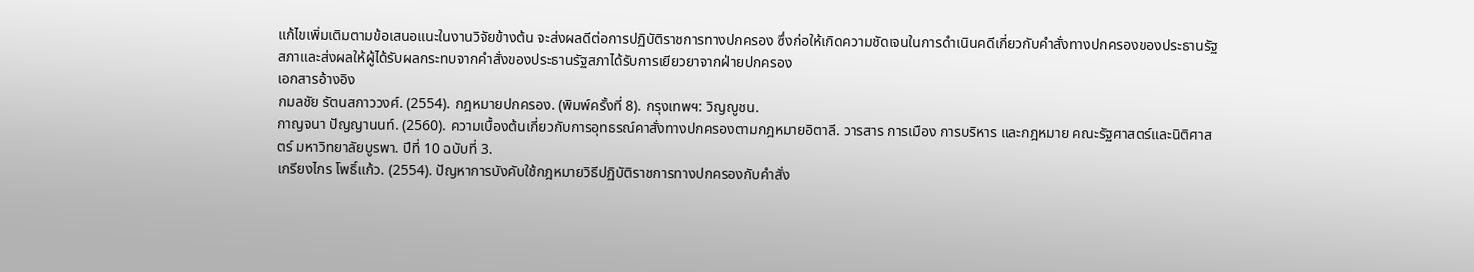แก้ไขเพิ่มเติมตามข้อเสนอแนะในงานวิจัยข้างต้น จะส่งผลดีต่อการปฏิบัติราชการทางปกครอง ซึ่งก่อให้เกิดความชัดเจนในการดำเนินคดีเกี่ยวกับคำสั่งทางปกครองของประธานรัฐสภาและส่งผลให้ผู้ได้รับผลกระทบจากคำสั่งของประธานรัฐสภาได้รับการเยียวยาจากฝ่ายปกครอง
เอกสารอ้างอิง
กมลชัย รัตนสกาววงศ์. (2554). กฎหมายปกครอง. (พิมพ์ครั้งที่ 8). กรุงเทพฯ: วิญญูชน.
กาญจนา ปัญญานนท์. (2560). ความเบื้องต้นเกี่ยวกับการอุทธรณ์คาสั่งทางปกครองตามกฎหมายอิตาลี. วารสาร การเมือง การบริหาร และกฎหมาย คณะรัฐศาสตร์และนิติศาสตร์ มหาวิทยาลัยบูรพา. ปีที่ 10 ฉบับที่ 3.
เกรียงไกร โพธิ์แก้ว. (2554). ปัญหาการบังคับใช้กฎหมายวิธีปฏิบัติราชการทางปกครองกับคำสั่ง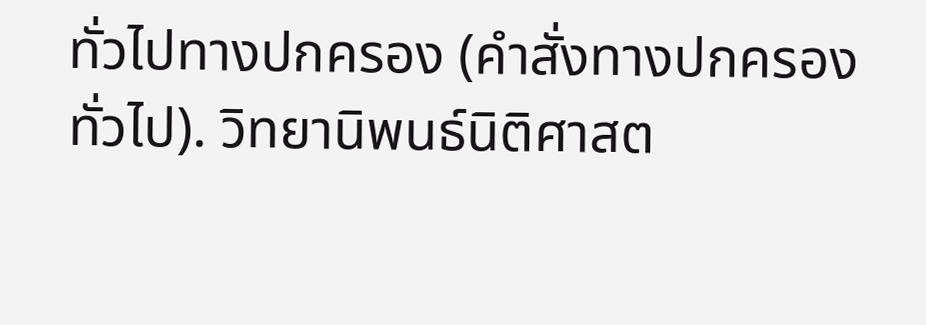ทั่วไปทางปกครอง (คำสั่งทางปกครองทั่วไป). วิทยานิพนธ์นิติศาสต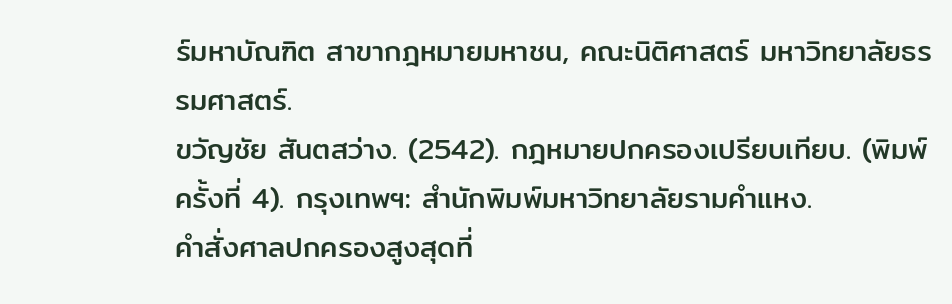ร์มหาบัณฑิต สาขากฎหมายมหาชน, คณะนิติศาสตร์ มหาวิทยาลัยธรรมศาสตร์.
ขวัญชัย สันตสว่าง. (2542). กฎหมายปกครองเปรียบเทียบ. (พิมพ์ครั้งที่ 4). กรุงเทพฯ: สำนักพิมพ์มหาวิทยาลัยรามคำแหง.
คำสั่งศาลปกครองสูงสุดที่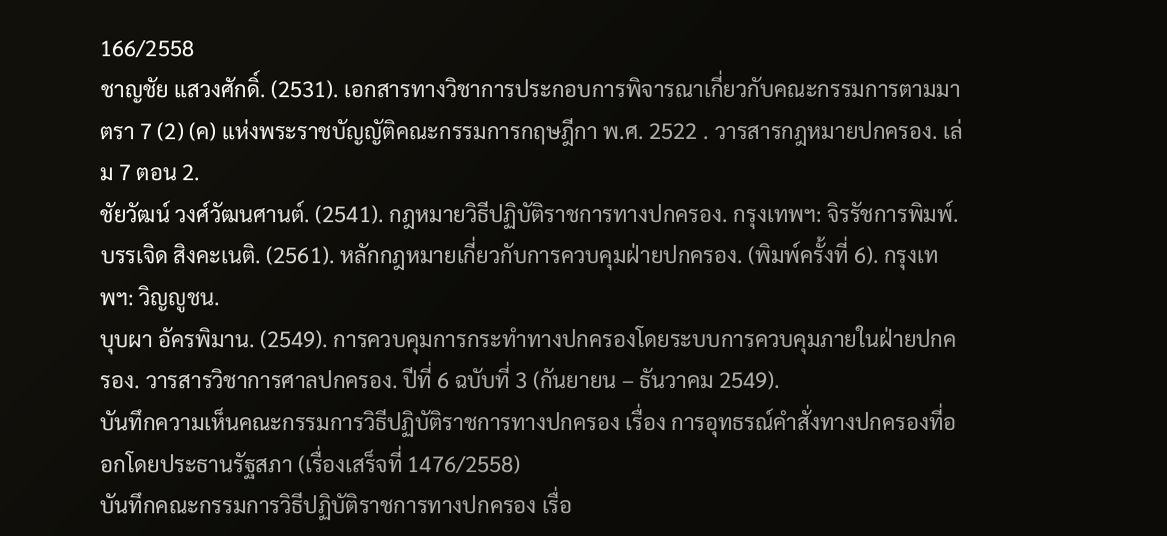166/2558
ชาญชัย แสวงศักดิ์. (2531). เอกสารทางวิชาการประกอบการพิจารณาเกี่ยวกับคณะกรรมการตามมาตรา 7 (2) (ค) แห่งพระราชบัญญัติคณะกรรมการกฤษฎีกา พ.ศ. 2522 . วารสารกฎหมายปกครอง. เล่ม 7 ตอน 2.
ชัยวัฒน์ วงศ์วัฒนศานต์. (2541). กฎหมายวิธีปฏิบัติราชการทางปกครอง. กรุงเทพฯ: จิรรัชการพิมพ์.
บรรเจิด สิงคะเนติ. (2561). หลักกฎหมายเกี่ยวกับการควบคุมฝ่ายปกครอง. (พิมพ์ครั้งที่ 6). กรุงเทพฯ: วิญญูชน.
บุบผา อัครพิมาน. (2549). การควบคุมการกระทำทางปกครองโดยระบบการควบคุมภายในฝ่ายปกครอง. วารสารวิชาการศาลปกครอง. ปีที่ 6 ฉบับที่ 3 (กันยายน – ธันวาคม 2549).
บันทึกความเห็นคณะกรรมการวิธีปฏิบัติราชการทางปกครอง เรื่อง การอุทธรณ์คำสั่งทางปกครองที่ออกโดยประธานรัฐสภา (เรื่องเสร็จที่ 1476/2558)
บันทึกคณะกรรมการวิธีปฏิบัติราชการทางปกครอง เรื่อ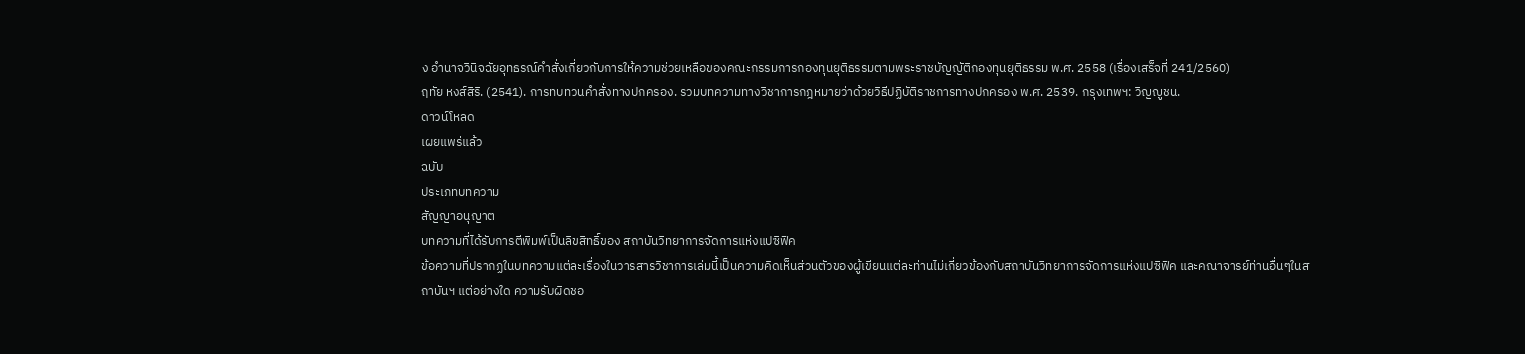ง อำนาจวินิจฉัยอุทธรณ์คำสั่งเกี่ยวกับการให้ความช่วยเหลือของคณะกรรมการกองทุนยุติธรรมตามพระราชบัญญัติกองทุนยุติธรรม พ.ศ. 2558 (เรื่องเสร็จที่ 241/2560)
ฤทัย หงส์สิริ. (2541). การทบทวนคำสั่งทางปกครอง. รวมบทความทางวิชาการกฎหมายว่าด้วยวิธีปฏิบัติราชการทางปกครอง พ.ศ. 2539. กรุงเทพฯ: วิญญูชน.
ดาวน์โหลด
เผยแพร่แล้ว
ฉบับ
ประเภทบทความ
สัญญาอนุญาต
บทความที่ได้รับการตีพิมพ์เป็นลิขสิทธิ์ของ สถาบันวิทยาการจัดการแห่งแปซิฟิค
ข้อความที่ปรากฏในบทความแต่ละเรื่องในวารสารวิชาการเล่มนี้เป็นความคิดเห็นส่วนตัวของผู้เขียนแต่ละท่านไม่เกี่ยวข้องกับสถาบันวิทยาการจัดการแห่งแปซิฟิค และคณาจารย์ท่านอื่นๆในสถาบันฯ แต่อย่างใด ความรับผิดชอ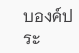บองค์ประ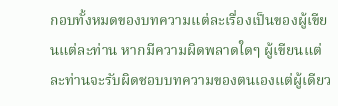กอบทั้งหมดของบทความแต่ละเรื่องเป็นของผู้เขียนแต่ละท่าน หากมีความผิดพลาดใดๆ ผู้เขียนแต่ละท่านจะรับผิดชอบบทความของตนเองแต่ผู้เดียว